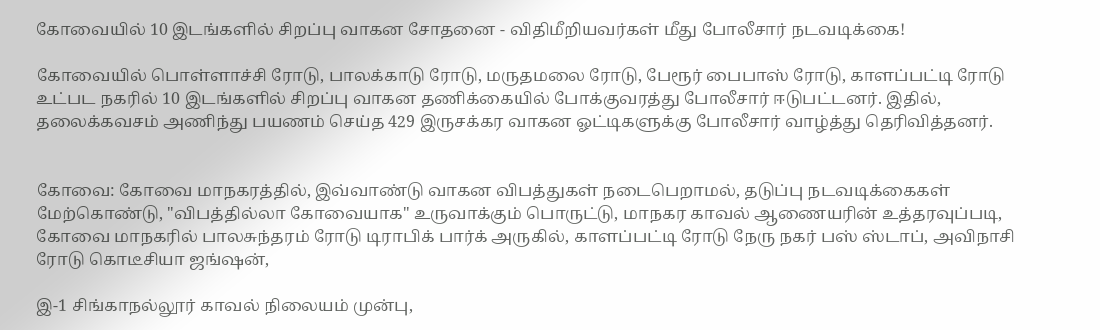கோவையில் 10 இடங்களில் சிறப்பு வாகன சோதனை - விதிமீறியவர்கள் மீது போலீசார் நடவடிக்கை!

கோவையில் பொள்ளாச்சி ரோடு, பாலக்காடு ரோடு, மருதமலை ரோடு, பேரூர் பைபாஸ் ரோடு, காளப்பட்டி ரோடு உட்பட நகரில் 10 இடங்களில் சிறப்பு வாகன தணிக்கையில் போக்குவரத்து போலீசார் ஈடுபட்டனர். இதில், தலைக்கவசம் அணிந்து பயணம் செய்த 429 இருசக்கர வாகன ஓட்டிகளுக்கு போலீசார் வாழ்த்து தெரிவித்தனர்.


கோவை: கோவை மாநகரத்தில், இவ்வாண்டு வாகன விபத்துகள் நடைபெறாமல், தடுப்பு நடவடிக்கைகள் மேற்கொண்டு, "விபத்தில்லா கோவையாக" உருவாக்கும் பொருட்டு, மாநகர காவல் ஆணையரின் உத்தரவுப்படி, கோவை மாநகரில் பாலசுந்தரம் ரோடு டிராபிக் பார்க் அருகில், காளப்பட்டி ரோடு நேரு நகர் பஸ் ஸ்டாப், அவிநாசி ரோடு கொடீசியா ஜங்ஷன்,

இ-1 சிங்காநல்லூர் காவல் நிலையம் முன்பு,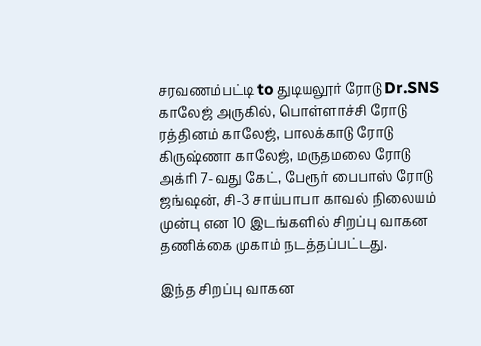சரவணம்பட்டி to துடியலூர் ரோடு Dr.SNS காலேஜ் அருகில், பொள்ளாச்சி ரோடு ரத்தினம் காலேஜ், பாலக்காடு ரோடு கிருஷ்ணா காலேஜ், மருதமலை ரோடு அக்ரி 7-வது கேட், பேரூர் பைபாஸ் ரோடு ஜங்ஷன், சி-3 சாய்பாபா காவல் நிலையம் முன்பு என 10 இடங்களில் சிறப்பு வாகன தணிக்கை முகாம் நடத்தப்பட்டது.

இந்த சிறப்பு வாகன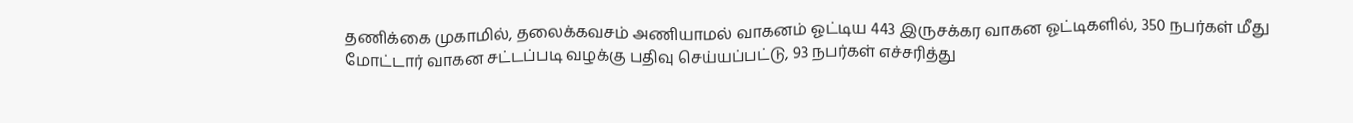தணிக்கை முகாமில், தலைக்கவசம் அணியாமல் வாகனம் ஓட்டிய 443 இருசக்கர வாகன ஓட்டிகளில், 350 நபர்கள் மீது மோட்டார் வாகன சட்டப்படி வழக்கு பதிவு செய்யப்பட்டு, 93 நபர்கள் எச்சரித்து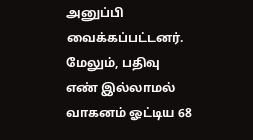அனுப்பி வைக்கப்பட்டனர். மேலும், பதிவு எண் இல்லாமல் வாகனம் ஓட்டிய 68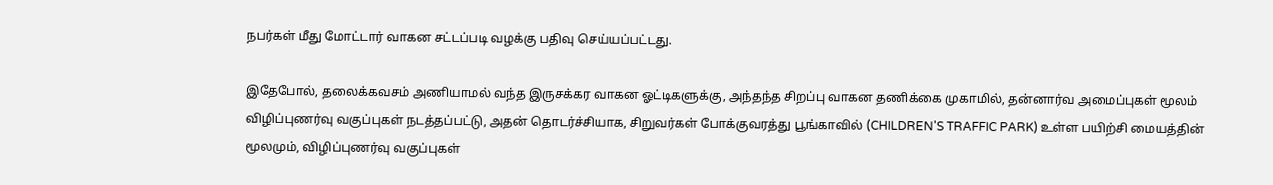நபர்கள் மீது மோட்டார் வாகன சட்டப்படி வழக்கு பதிவு செய்யப்பட்டது.

இதேபோல், தலைக்கவசம் அணியாமல் வந்த இருசக்கர வாகன ஓட்டிகளுக்கு, அந்தந்த சிறப்பு வாகன தணிக்கை முகாமில், தன்னார்வ அமைப்புகள் மூலம் விழிப்புணர்வு வகுப்புகள் நடத்தப்பட்டு, அதன் தொடர்ச்சியாக, சிறுவர்கள் போக்குவரத்து பூங்காவில் (CHILDREN'S TRAFFIC PARK) உள்ள பயிற்சி மையத்தின் மூலமும், விழிப்புணர்வு வகுப்புகள்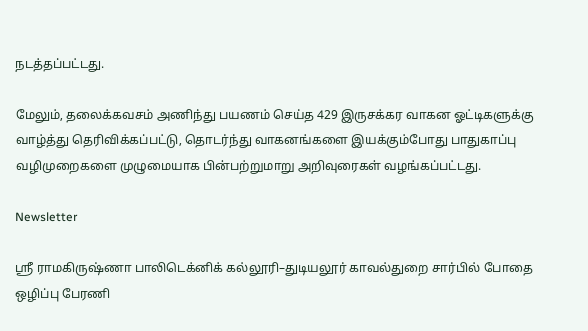நடத்தப்பட்டது.

மேலும், தலைக்கவசம் அணிந்து பயணம் செய்த 429 இருசக்கர வாகன ஓட்டிகளுக்கு வாழ்த்து தெரிவிக்கப்பட்டு, தொடர்ந்து வாகனங்களை இயக்கும்போது பாதுகாப்பு வழிமுறைகளை முழுமையாக பின்பற்றுமாறு அறிவுரைகள் வழங்கப்பட்டது.

Newsletter

ஸ்ரீ ராமகிருஷ்ணா பாலிடெக்னிக் கல்லூரி–துடியலூர் காவல்துறை சார்பில் போதை ஒழிப்பு பேரணி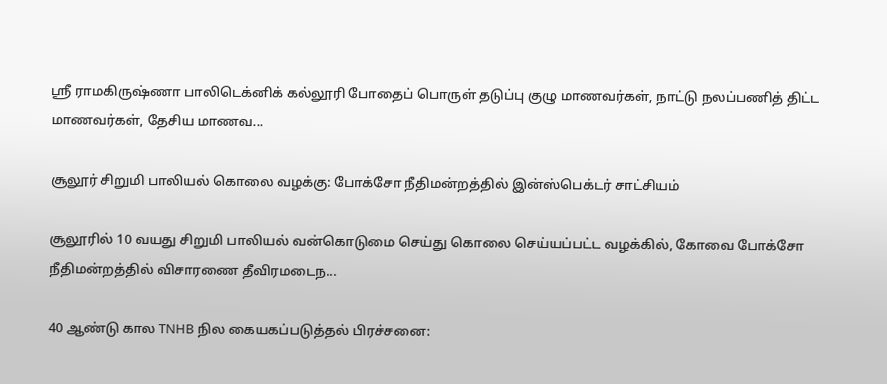ஸ்ரீ ராமகிருஷ்ணா பாலிடெக்னிக் கல்லூரி போதைப் பொருள் தடுப்பு குழு மாணவர்கள், நாட்டு நலப்பணித் திட்ட மாணவர்கள், தேசிய மாணவ...

சூலூர் சிறுமி பாலியல் கொலை வழக்கு: போக்சோ நீதிமன்றத்தில் இன்ஸ்பெக்டர் சாட்சியம்

சூலூரில் 10 வயது சிறுமி பாலியல் வன்கொடுமை செய்து கொலை செய்யப்பட்ட வழக்கில், கோவை போக்சோ நீதிமன்றத்தில் விசாரணை தீவிரமடைந...

40 ஆண்டு கால TNHB நில கையகப்படுத்தல் பிரச்சனை: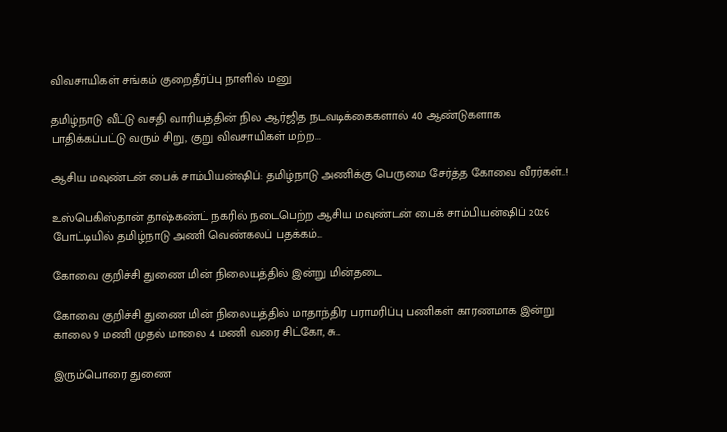விவசாயிகள் சங்கம் குறைதீர்ப்பு நாளில் மனு

தமிழ்நாடு வீட்டு வசதி வாரியத்தின் நில ஆர்ஜித நடவடிக்கைகளால் 40 ஆண்டுகளாக பாதிக்கப்பட்டு வரும் சிறு, குறு விவசாயிகள் மற்ற...

ஆசிய மவுண்டன் பைக் சாம்பியன்ஷிப்: தமிழ்நாடு அணிக்கு பெருமை சேர்த்த கோவை வீரர்கள்..!

உஸ்பெகிஸ்தான் தாஷ்கண்ட் நகரில் நடைபெற்ற ஆசிய மவுண்டன் பைக் சாம்பியன்ஷிப் 2026 போட்டியில் தமிழ்நாடு அணி வெண்கலப் பதக்கம்...

கோவை குறிச்சி துணை மின் நிலையத்தில் இன்று மின்தடை

கோவை குறிச்சி துணை மின் நிலையத்தில் மாதாந்திர பராமரிப்பு பணிகள் காரணமாக இன்று காலை 9 மணி முதல் மாலை 4 மணி வரை சிட்கோ, சு...

இரும்பொரை துணை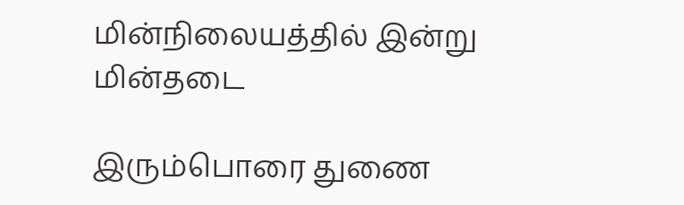மின்நிலையத்தில் இன்று மின்தடை

இரும்பொரை துணை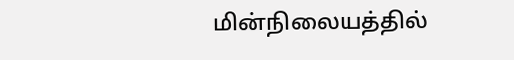மின்நிலையத்தில்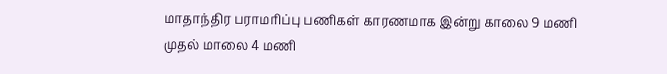மாதாந்திர பராமரிப்பு பணிகள் காரணமாக இன்று காலை 9 மணி முதல் மாலை 4 மணி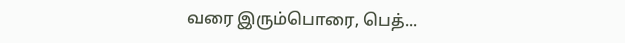வரை இரும்பொரை, பெத்...